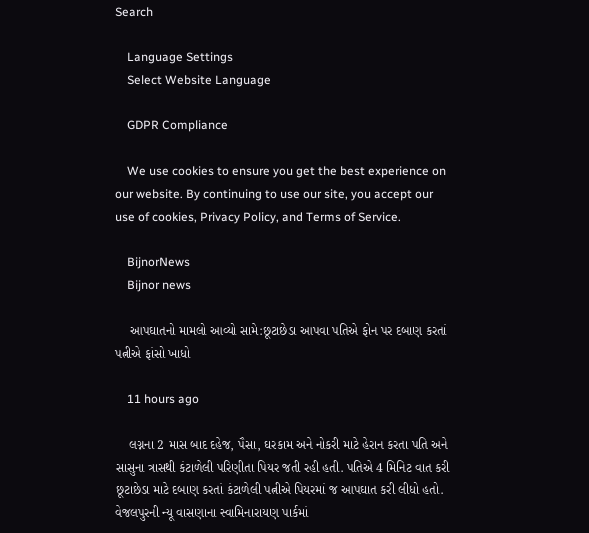Search

    Language Settings
    Select Website Language

    GDPR Compliance

    We use cookies to ensure you get the best experience on our website. By continuing to use our site, you accept our use of cookies, Privacy Policy, and Terms of Service.

    BijnorNews
    Bijnor news

    આપઘાતનો મામલો આવ્યો સામે:છૂટાછેડા આપવા પતિએ ફોન પર દબાણ કરતાં પત્નીએ ફાંસો ખાધો

    11 hours ago

    લગ્નના 2 માસ બાદ દહેજ, પૈસા, ઘરકામ અને નોકરી માટે હેરાન કરતા પતિ અને સાસુના ત્રાસથી કંટાળેલી પરિણીતા પિયર જતી રહી હતી. પતિએ 4 મિનિટ વાત કરી છૂટાછેડા માટે દબાણ કરતાં કંટાળેલી પત્નીએ પિયરમાં જ આપઘાત કરી લીધો હતો. વેજલપુરની ન્યૂ વાસણાના સ્વામિનારાયણ પાર્કમાં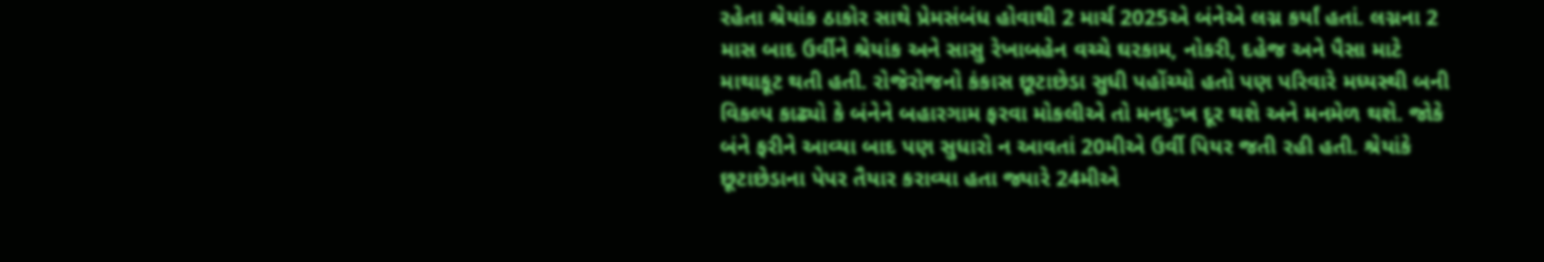રહેતા શ્રેયાંક ઠાકોર સાથે પ્રેમસંબંધ હોવાથી 2 માર્ચ 2025એ બંનેએ લગ્ન કર્યાં હતાં. લગ્નના 2 માસ બાદ ઉર્વીને શ્રેયાંક અને સાસુ રેખાબહેન વચ્ચે ઘરકામ, નોકરી, દહેજ અને પૈસા માટે માથાકૂટ થતી હતી. રોજેરોજનો કંકાસ છૂટાછેડા સુધી પહોંચ્યો હતો પણ પરિવારે મધ્યસ્થી બની વિકલ્પ કાઢ્યો કે બંનેને બહારગામ ફરવા મોકલીએ તો મનદુ:ખ દૂર થશે અને મનમેળ થશે. જોકે બંને ફરીને આવ્યા બાદ પણ સુધારો ન આવતાં 20મીએ ઉર્વી પિયર જતી રહી હતી. શ્રેયાંકે છૂટાછેડાના પેપર તૈયાર કરાવ્યા હતા જ્યારે 24મીએ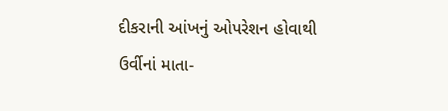દીકરાની આંખનું ઓપરેશન હોવાથી ઉર્વીનાં માતા-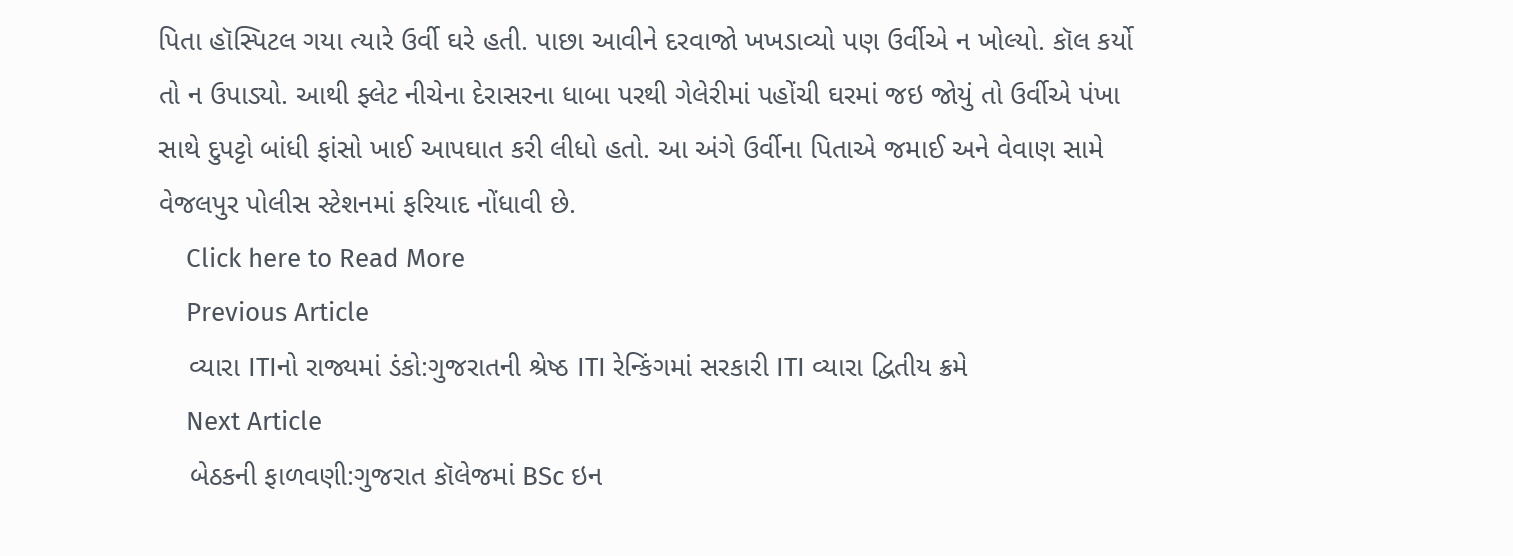પિતા હૉસ્પિટલ ગયા ત્યારે ઉર્વી ઘરે હતી. પાછા આવીને દરવાજો ખખડાવ્યો પણ ઉર્વીએ ન ખોલ્યો. કૉલ કર્યો તો ન ઉપાડ્યો. આથી ફ્લેટ નીચેના દેરાસરના ધાબા પરથી ગેલેરીમાં પહોંચી ઘરમાં જઇ જોયું તો ઉર્વીએ પંખા સાથે દુપટ્ટો બાંધી ફાંસો ખાઈ આપઘાત કરી લીધો હતો. આ અંગે ઉર્વીના પિતાએ જમાઈ અને વેવાણ સામે વેજલપુર પોલીસ સ્ટેશનમાં ફરિયાદ નોંધાવી છે.
    Click here to Read More
    Previous Article
    વ્યારા ITIનો રાજ્યમાં ડંકો:ગુજરાતની શ્રેષ્ઠ ITI રેન્કિંગમાં સરકારી ITI વ્યારા દ્વિતીય ક્રમે
    Next Article
    બેઠકની ફાળવણી:ગુજરાત કૉલેજમાં BSc ઇન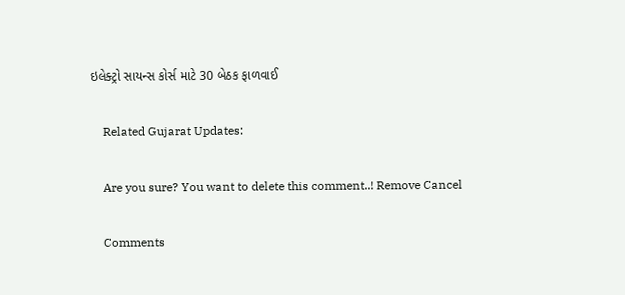ઇલેક્ટ્રો સાયન્સ કોર્સ માટે 30 બેઠક ફાળવાઈ

    Related Gujarat Updates:

    Are you sure? You want to delete this comment..! Remove Cancel

    Comments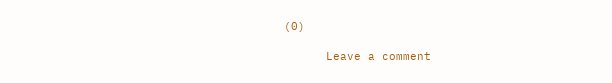(0)

      Leave a comment